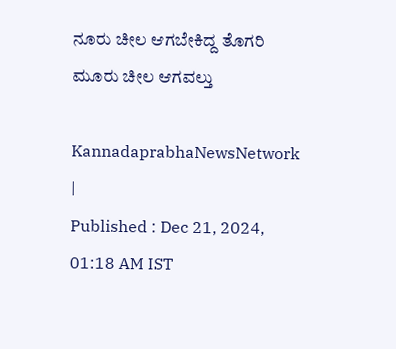ನೂರು ಚೀಲ ಆಗಬೇಕಿದ್ದ ತೊಗರಿ ಮೂರು ಚೀಲ ಆಗವಲ್ತು

KannadaprabhaNewsNetwork |
Published : Dec 21, 2024, 01:18 AM IST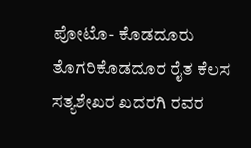ಪೋಟೊ- ಕೊಡದೂರು ತೊಗರಿಕೊಡದೂರ ರೈತ ಕೆಲಸ ಸತ್ಯಶೇಖರ ಖದರಗಿ ರವರ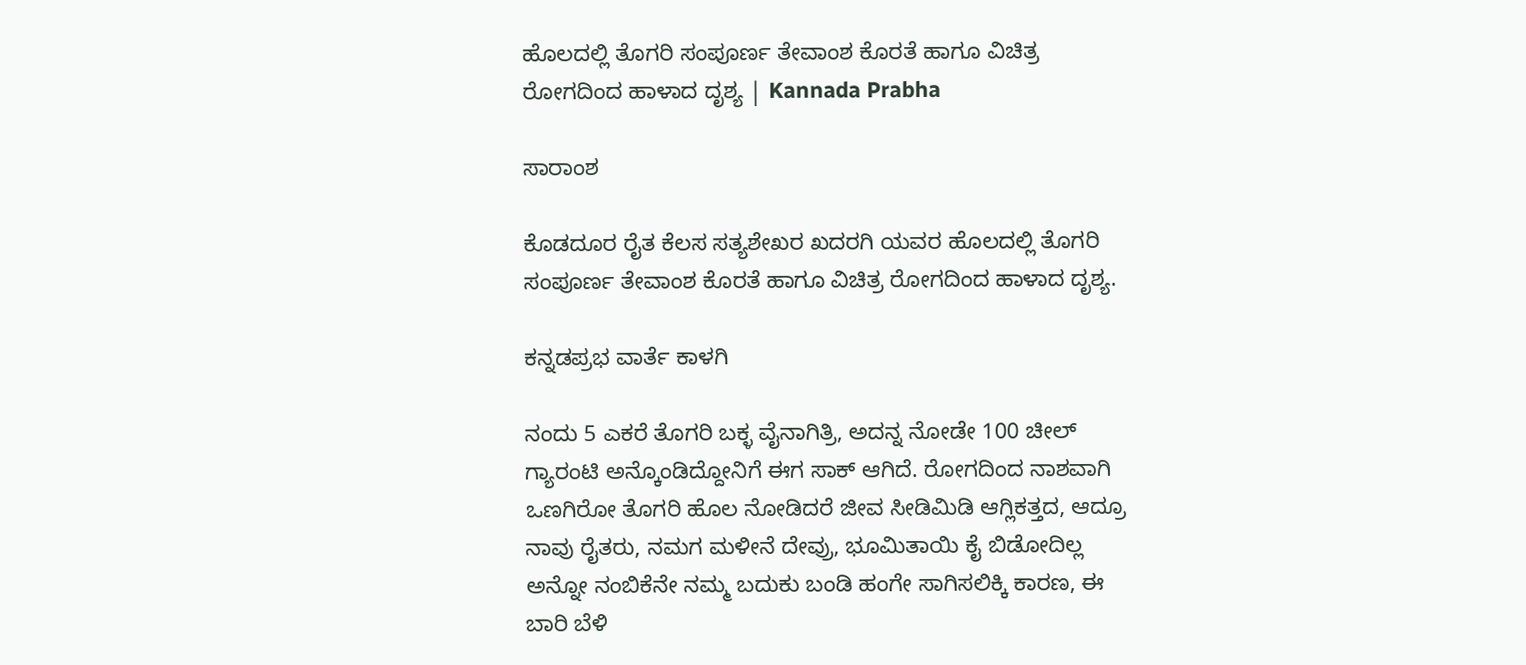ಹೊಲದಲ್ಲಿ ತೊಗರಿ ಸಂಪೂರ್ಣ ತೇವಾಂಶ ಕೊರತೆ ಹಾಗೂ ವಿಚಿತ್ರ ರೋಗದಿಂದ ಹಾಳಾದ ದೃಶ್ಯ | Kannada Prabha

ಸಾರಾಂಶ

ಕೊಡದೂರ ರೈತ ಕೆಲಸ ಸತ್ಯಶೇಖರ ಖದರಗಿ ಯವರ ಹೊಲದಲ್ಲಿ ತೊಗರಿ ಸಂಪೂರ್ಣ ತೇವಾಂಶ ಕೊರತೆ ಹಾಗೂ ವಿಚಿತ್ರ ರೋಗದಿಂದ ಹಾಳಾದ ದೃಶ್ಯ.

ಕನ್ನಡಪ್ರಭ ವಾರ್ತೆ ಕಾಳಗಿ

ನಂದು 5 ಎಕರೆ ತೊಗರಿ ಬಕ್ಳ ವೈನಾಗಿತ್ರಿ, ಅದನ್ನ ನೋಡೇ 100 ಚೀಲ್‌ ಗ್ಯಾರಂಟಿ ಅನ್ಕೊಂಡಿದ್ದೋನಿಗೆ ಈಗ ಸಾಕ್‌ ಆಗಿದೆ. ರೋಗದಿಂದ ನಾಶವಾಗಿ ಒಣಗಿರೋ ತೊಗರಿ ಹೊಲ ನೋಡಿದರೆ ಜೀವ ಸೀಡಿಮಿಡಿ ಆಗ್ಲಿಕತ್ತದ, ಆದ್ರೂ ನಾವು ರೈತರು, ನಮಗ ಮಳೀನೆ ದೇವ್ರು, ಭೂಮಿತಾಯಿ ಕೈ ಬಿಡೋದಿಲ್ಲ ಅನ್ನೋ ನಂಬಿಕೆನೇ ನಮ್ಮ ಬದುಕು ಬಂಡಿ ಹಂಗೇ ಸಾಗಿಸಲಿಕ್ಕಿ ಕಾರಣ, ಈ ಬಾರಿ ಬೆಳಿ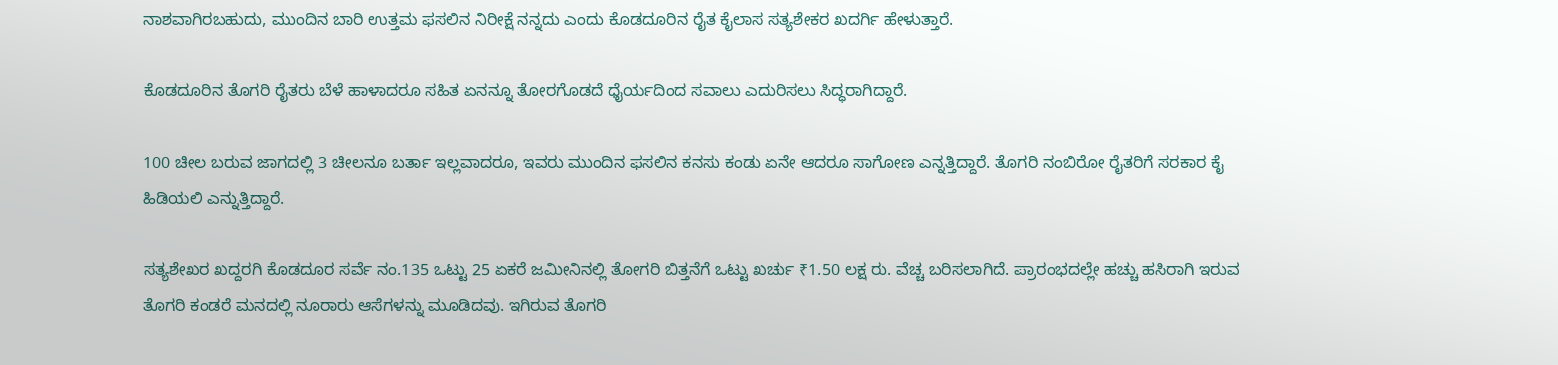ನಾಶವಾಗಿರಬಹುದು, ಮುಂದಿನ ಬಾರಿ ಉತ್ತಮ ಫಸಲಿನ ನಿರೀಕ್ಷೆ ನನ್ನದು ಎಂದು ಕೊಡದೂರಿನ ರೈತ ಕೈಲಾಸ ಸತ್ಯಶೇಕರ ಖದರ್ಗಿ ಹೇಳುತ್ತಾರೆ.

ಕೊಡದೂರಿನ ತೊಗರಿ ರೈತರು ಬೆಳೆ ಹಾಳಾದರೂ ಸಹಿತ ಏನನ್ನೂ ತೋರಗೊಡದೆ ಧೈರ್ಯದಿಂದ ಸವಾಲು ಎದುರಿಸಲು ಸಿದ್ಧರಾಗಿದ್ದಾರೆ.

100 ಚೀಲ ಬರುವ ಜಾಗದಲ್ಲಿ 3 ಚೀಲನೂ ಬರ್ತಾ ಇಲ್ಲವಾದರೂ, ಇವರು ಮುಂದಿನ ಫಸಲಿನ ಕನಸು ಕಂಡು ಏನೇ ಆದರೂ ಸಾಗೋಣ ಎನ್ನತ್ತಿದ್ದಾರೆ. ತೊಗರಿ ನಂಬಿರೋ ರೈತರಿಗೆ ಸರಕಾರ ಕೈ ಹಿಡಿಯಲಿ ಎನ್ನುತ್ತಿದ್ದಾರೆ.

ಸತ್ಯಶೇಖರ ಖದ್ದರಗಿ ಕೊಡದೂರ ಸರ್ವೆ ನಂ.135 ಒಟ್ಟು 25 ಏಕರೆ ಜಮೀನಿನಲ್ಲಿ ತೋಗರಿ ಬಿತ್ತನೆಗೆ ಒಟ್ಟು ಖರ್ಚು ₹1.50 ಲಕ್ಷ ರು. ವೆಚ್ಚ ಬರಿಸಲಾಗಿದೆ. ಪ್ರಾರಂಭದಲ್ಲೇ ಹಚ್ಚು ಹಸಿರಾಗಿ ಇರುವ ತೊಗರಿ ಕಂಡರೆ ಮನದಲ್ಲಿ ನೂರಾರು ಆಸೆಗಳನ್ನು ಮೂಡಿದವು. ಇಗಿರುವ ತೊಗರಿ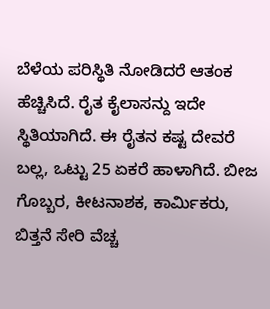ಬೆಳೆಯ ಪರಿಸ್ಥಿತಿ ನೋಡಿದರೆ ಆತಂಕ ಹೆಚ್ಚಿಸಿದೆ. ರೈತ ಕೈಲಾಸನ್ದು ಇದೇ ಸ್ಥಿತಿಯಾಗಿದೆ. ಈ ರೈತನ ಕಷ್ಟ ದೇವರೆ ಬಲ್ಲ, ಒಟ್ಟು 25 ಏಕರೆ ಹಾಳಾಗಿದೆ. ಬೀಜ ಗೊಬ್ಬರ, ಕೀಟನಾಶಕ, ಕಾರ್ಮಿಕರು, ಬಿತ್ತನೆ ಸೇರಿ ವೆಚ್ಚ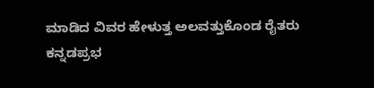ಮಾಡಿದ ವಿವರ ಹೇಳುತ್ತ ಅಲವತ್ತುಕೊಂಡ ರೈತರು ಕನ್ನಡಪ್ರಭ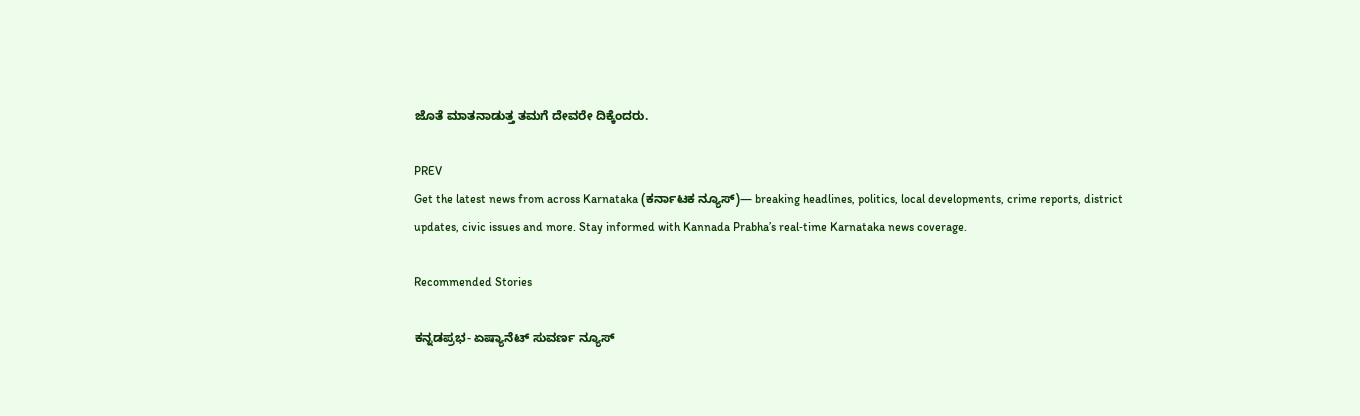ಜೊತೆ ಮಾತನಾಡುತ್ತ ತಮಗೆ ದೇವರೇ ದಿಕ್ಕೆಂದರು.

PREV
Get the latest news from across Karnataka (ಕರ್ನಾಟಕ ನ್ಯೂಸ್)— breaking headlines, politics, local developments, crime reports, district updates, civic issues and more. Stay informed with Kannada Prabha’s real‑time Karnataka news coverage.

Recommended Stories

ಕನ್ನಡಪ್ರಭ- ಏಷ್ಯಾನೆಟ್‌ ಸುವರ್ಣ ನ್ಯೂಸ್‌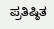ಪ್ರತಿಷ್ಠಿತ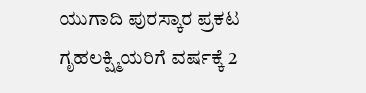ಯುಗಾದಿ ಪುರಸ್ಕಾರ ಪ್ರಕಟ
ಗೃಹಲಕ್ಷ್ಮಿಯರಿಗೆ ವರ್ಷಕ್ಕೆ 2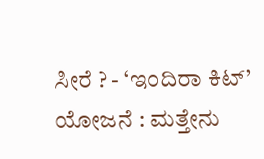ಸೀರೆ ? - ‘ಇಂದಿರಾ ಕಿಟ್‌’ ಯೋಜನೆ : ಮತ್ತೇನು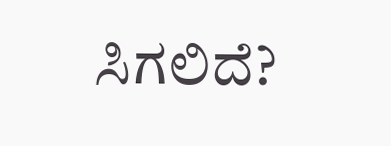ಸಿಗಲಿದೆ?